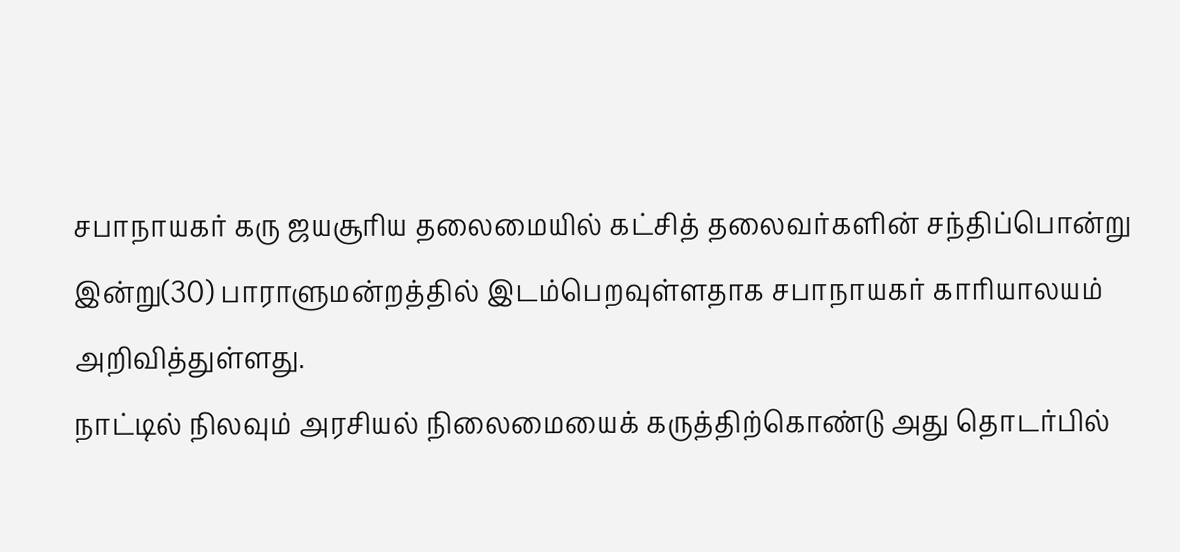சபாநாயகர் கரு ஜயசூரிய தலைமையில் கட்சித் தலைவர்களின் சந்திப்பொன்று இன்று(30) பாராளுமன்றத்தில் இடம்பெறவுள்ளதாக சபாநாயகர் காரியாலயம் அறிவித்துள்ளது.
நாட்டில் நிலவும் அரசியல் நிலைமையைக் கருத்திற்கொண்டு அது தொடர்பில்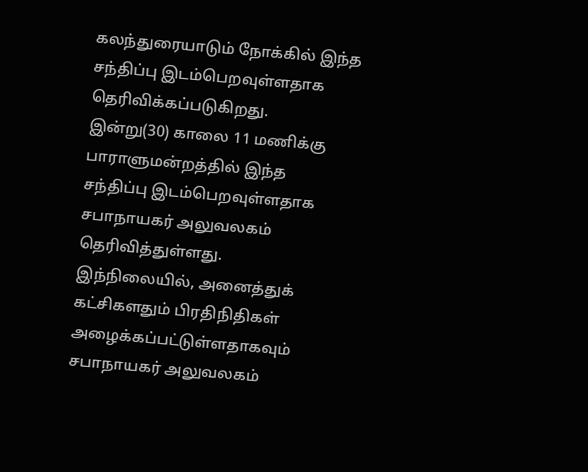கலந்துரையாடும் நோக்கில் இந்த சந்திப்பு இடம்பெறவுள்ளதாக தெரிவிக்கப்படுகிறது.
இன்று(30) காலை 11 மணிக்கு பாராளுமன்றத்தில் இந்த சந்திப்பு இடம்பெறவுள்ளதாக சபாநாயகர் அலுவலகம் தெரிவித்துள்ளது.
இந்நிலையில், அனைத்துக் கட்சிகளதும் பிரதிநிதிகள் அழைக்கப்பட்டுள்ளதாகவும் சபாநாயகர் அலுவலகம்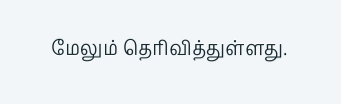மேலும் தெரிவித்துள்ளது.